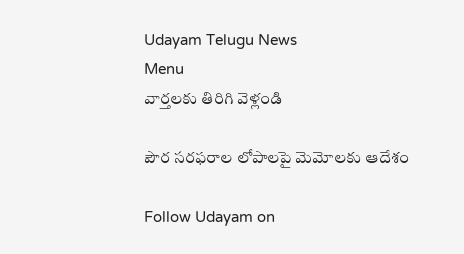Udayam Telugu News
Menu
వార్తలకు తిరిగి వెళ్లండి

పౌర సరఫరాల లోపాలపై మెమోలకు ఆదేశం

Follow Udayam on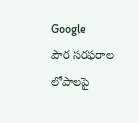Google
పౌర సరఫరాల లోపాలపై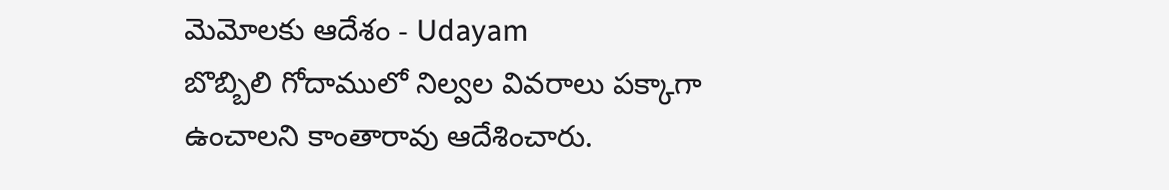మెమోలకు ఆదేశం - Udayam
బొబ్బిలి గోదాములో నిల్వల వివరాలు పక్కాగా ఉంచాలని కాంతారావు ఆదేశించారు.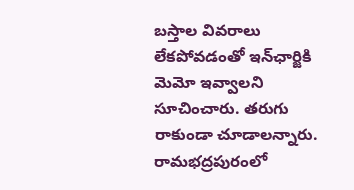బస్తాల వివరాలు లేకపోవడంతో ఇన్‌ఛార్జికి మెమో ఇవ్వాలని సూచించారు. తరుగు రాకుండా చూడాలన్నారు. రామభద్రపురంలో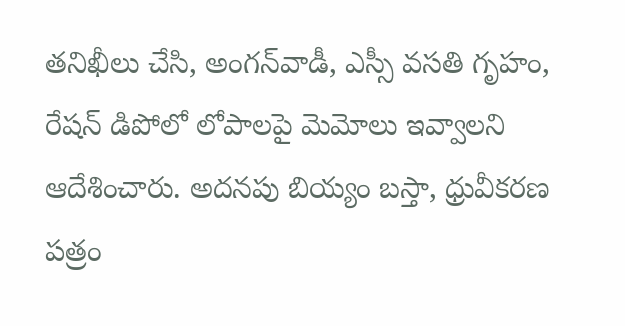తనిఖీలు చేసి, అంగన్‌వాడీ, ఎస్సీ వసతి గృహం, రేషన్‌ డిపోలో లోపాలపై మెమోలు ఇవ్వాలని ఆదేశించారు. అదనపు బియ్యం బస్తా, ధ్రువీకరణ పత్రం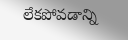లేకపోవడాన్ని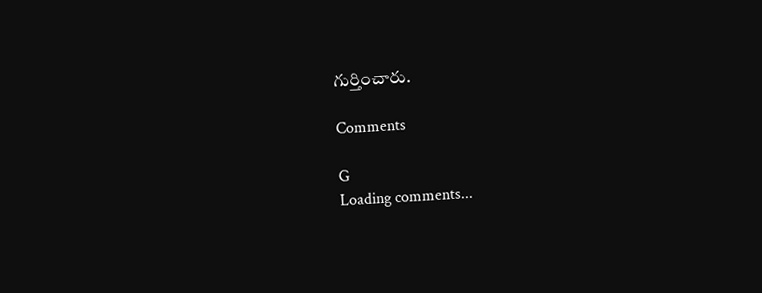గుర్తించారు.

Comments

G
Loading comments...